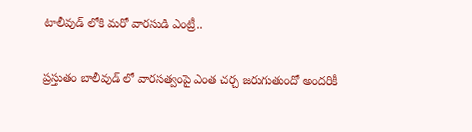టాలీవుడ్ లోకి మరో వారసుడి ఎంట్రీ..

ప్రస్తుతం బాలీవుడ్ లో వారసత్వంపై ఎంత చర్చ జరుగుతుందో అందరికీ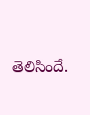తెలిసిందే.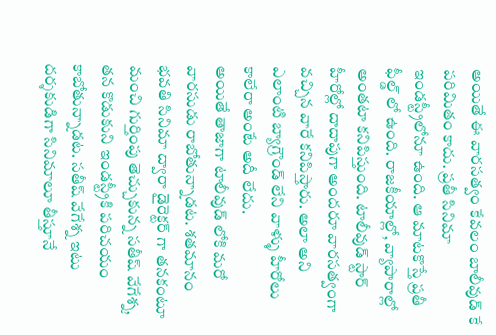అయితే ఈ వారసత్వం కేవలం బాలీవుడ్ కే పరిమితం కాదు. ప్రతీ సినిమా ఇండస్ట్రీలోనూ ఉంది. ఆ మాటకొస్తే ప్రతీ ఫీల్డ్ లో ఉంది. రాజకీయాల్లో, వ్యాపారాల్లో అంతటా కనిపిస్తుంది. టాలీవుడ్ స్టార్ హీరోల్లో దాదాపుగా అందరూ వారసత్వంగా వచ్చిన వారే కనిపిస్తారు. అలా అని ఎలాంటి బ్యాగ్రౌండ్ లేని వాళ్ళు హీరోలు కాలేరా అంటే అదీ లేదు.
అయితే తాజాగా టాలీవుడ్ లోకి మరో వారసుడు రాబోతున్నాడట. శతమానం భవతి సినిమా ద్వారా డైరెక్టర్ గా తనకంటూ మంచి గుర్తింపు తెచ్చుకున్న సతీష్ వేగేశ్న, తన కొడుకుని ఇండస్ట్రీకి పరిచయం కాబోతున్నాడట. సతీష్ వేగేశ్న ఇటు దర్శకుడిగా సినిమాలూ తీస్తూనే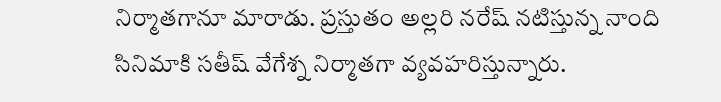నిర్మాతగానూ మారాడు. ప్రస్తుతం అల్లరి నరేష్ నటిస్తున్న నాంది సినిమాకి సతీష్ వేగేశ్న నిర్మాతగా వ్యవహరిస్తున్నారు.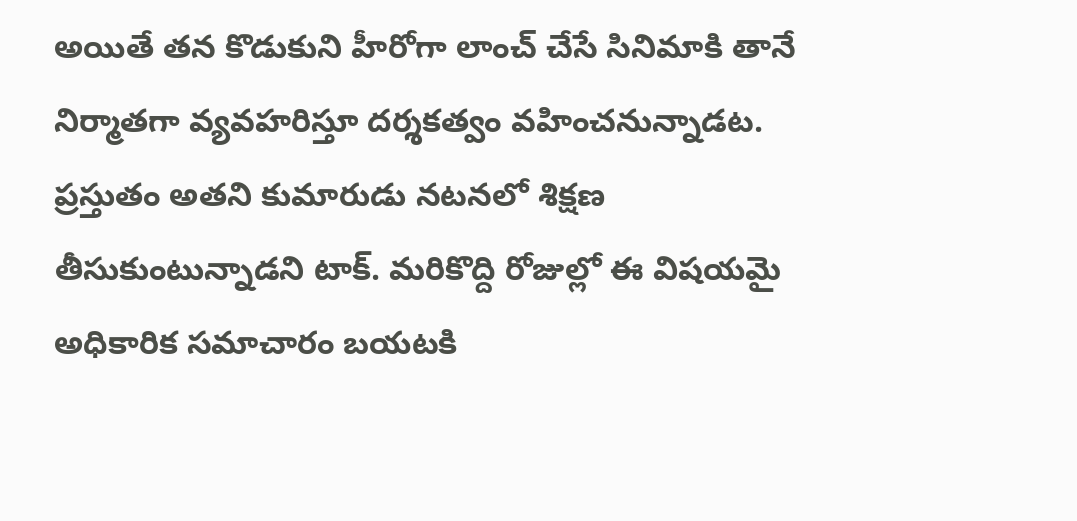అయితే తన కొడుకుని హీరోగా లాంచ్ చేసే సినిమాకి తానే నిర్మాతగా వ్యవహరిస్తూ దర్శకత్వం వహించనున్నాడట. ప్రస్తుతం అతని కుమారుడు నటనలో శిక్షణ తీసుకుంటున్నాడని టాక్. మరికొద్ది రోజుల్లో ఈ విషయమై అధికారిక సమాచారం బయటకి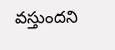వస్తుందని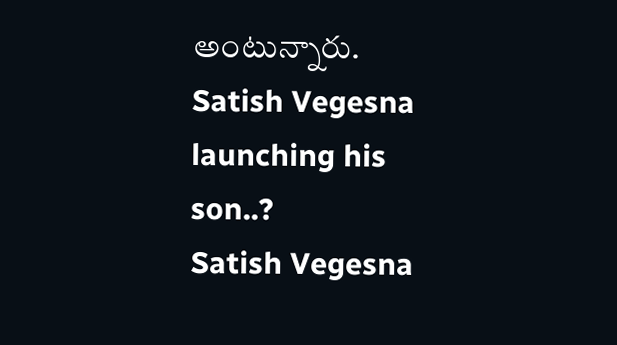అంటున్నారు.
Satish Vegesna launching his son..?
Satish Vegesna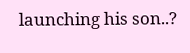launching his son..?